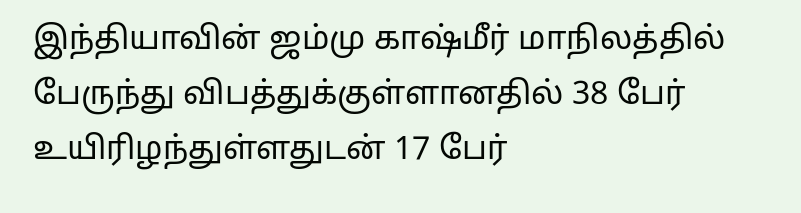இந்தியாவின் ஜம்மு காஷ்மீர் மாநிலத்தில் பேருந்து விபத்துக்குள்ளானதில் 38 பேர் உயிரிழந்துள்ளதுடன் 17 பேர்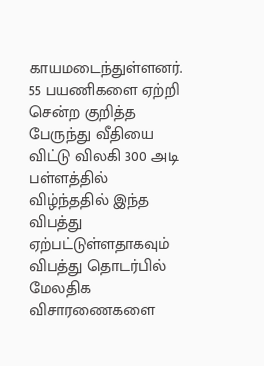காயமடைந்துள்ளனர்.
55 பயணிகளை ஏற்றி சென்ற குறித்த பேருந்து வீதியை விட்டு விலகி 300 அடி பள்ளத்தில் விழ்ந்ததில் இந்த விபத்து ஏற்பட்டுள்ளதாகவும் விபத்து தொடர்பில் மேலதிக விசாரணைகளை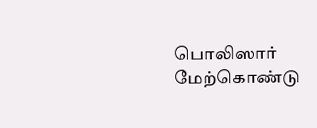பொலிஸார் மேற்கொண்டு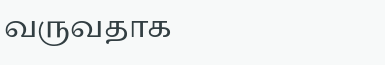வருவதாக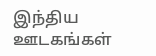இந்திய ஊடகங்கள்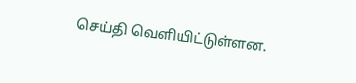செய்தி வெளியிட்டுள்ளன.